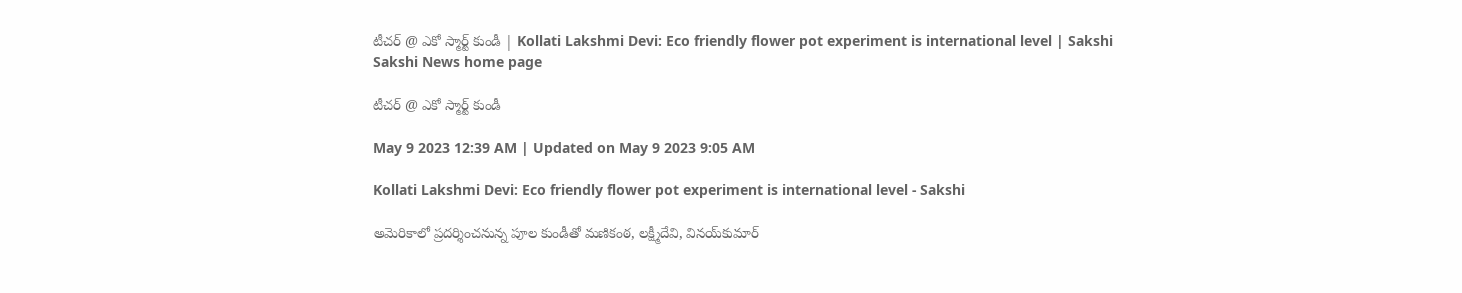టీచర్‌ @ ఎకో స్మార్ట్‌ కుండీ | Kollati Lakshmi Devi: Eco friendly flower pot experiment is international level | Sakshi
Sakshi News home page

టీచర్‌ @ ఎకో స్మార్ట్‌ కుండీ

May 9 2023 12:39 AM | Updated on May 9 2023 9:05 AM

Kollati Lakshmi Devi: Eco friendly flower pot experiment is international level - Sakshi

అమెరికాలో ప్రదర్శించనున్న పూల కుండీతో మణికంఠ, లక్ష్మీదేవి, వినయ్‌కుమార్‌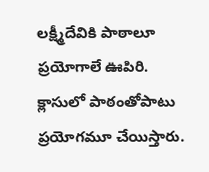లక్ష్మీదేవికి పాఠాలూ ప్రయోగాలే ఊపిరి. క్లాసులో పాఠంతోపాటు ప్రయోగమూ చేయిస్తారు.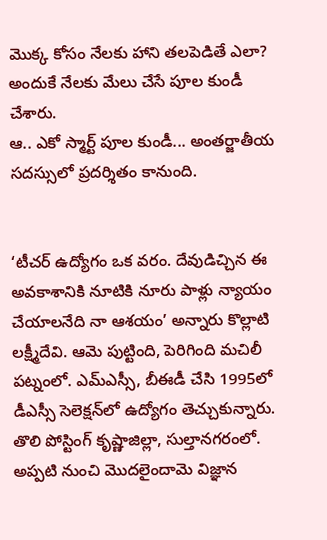మొక్క కోసం నేలకు హాని తలపెడితే ఎలా? అందుకే నేలకు మేలు చేసే పూల కుండీ చేశారు.
ఆ.. ఎకో స్మార్ట్‌ పూల కుండీ... అంతర్జాతీయ సదస్సులో ప్రదర్శితం కానుంది.


‘టీచర్‌ ఉద్యోగం ఒక వరం. దేవుడిచ్చిన ఈ అవకాశానికి నూటికి నూరు పాళ్లు న్యాయం చేయాలనేది నా ఆశయం’ అన్నారు కొల్లాటి లక్ష్మీదేవి. ఆమె పుట్టింది, పెరిగింది మచిలీ పట్నంలో. ఎమ్‌ఎస్సీ, బీఈడీ చేసి 1995లో డీఎస్సీ సెలెక్షన్‌లో ఉద్యోగం తెచ్చుకున్నారు. తొలి పోస్టింగ్‌ కృష్ణాజిల్లా, సుల్తానగరంలో. అప్పటి నుంచి మొదలైందామె విజ్ఞాన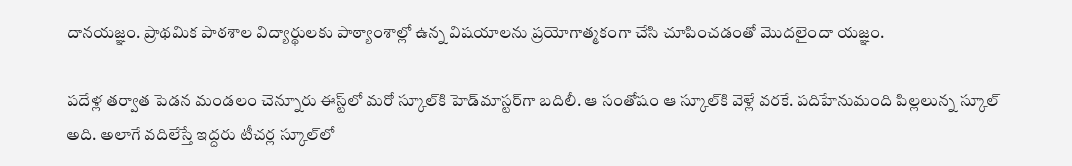దానయజ్ఞం. ప్రాథమిక పాఠశాల విద్యార్థులకు పాఠ్యాంశాల్లో ఉన్న విషయాలను ప్రయోగాత్మకంగా చేసి చూపించడంతో మొదలైందా యజ్ఞం.

పదేళ్ల తర్వాత పెడన మండలం చెన్నూరు ఈస్ట్‌లో మరో స్కూల్‌కి హెడ్‌మాస్టర్‌గా బదిలీ. ఆ సంతోషం ఆ స్కూల్‌కి వెళ్లే వరకే. పదిహేనుమంది పిల్లలున్న స్కూల్‌ అది. అలాగే వదిలేస్తే ఇద్దరు టీచర్ల స్కూల్‌లో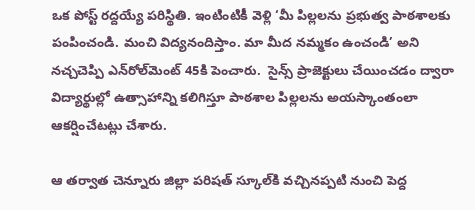ఒక పోస్ట్‌ రద్దయ్యే పరిస్థితి. ఇంటింటికీ వెళ్లి ‘మీ పిల్లలను ప్రభుత్వ పాఠశాలకు పంపించండి. మంచి విద్యనందిస్తాం. మా మీద నమ్మకం ఉంచండి’ అని నచ్చచెప్పి ఎన్‌రోల్‌మెంట్‌ 45కి పెంచారు.  సైన్స్‌ ప్రాజెక్టులు చేయించడం ద్వారా విద్యార్థుల్లో ఉత్సాహాన్ని కలిగిస్తూ పాఠశాల పిల్లలను అయస్కాంతంలా ఆకర్షించేటట్లు చేశారు.

ఆ తర్వాత చెన్నూరు జిల్లా పరిషత్‌ స్కూల్‌కి వచ్చినప్పటి నుంచి పెద్ద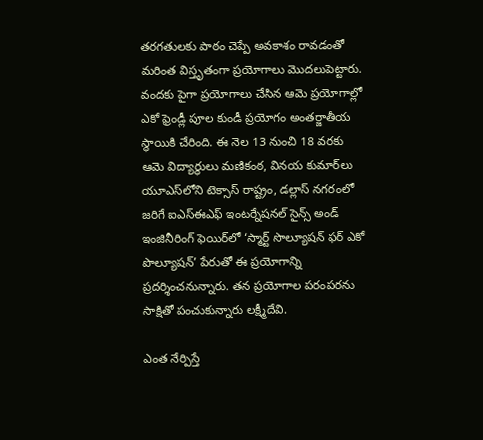తరగతులకు పాఠం చెప్పే అవకాశం రావడంతో మరింత విస్తృతంగా ప్రయోగాలు మొదలుపెట్టారు. వందకు పైగా ప్రయోగాలు చేసిన ఆమె ప్రయోగాల్లో ఎకో ఫ్రెండ్లీ పూల కుండీ ప్రయోగం అంతర్జాతీయ స్థాయికి చేరింది. ఈ నెల 13 నుంచి 18 వరకు ఆమె విద్యార్థులు మణికంఠ, వినయ కుమార్‌లు యూఎస్‌లోని టెక్సాస్‌ రాష్ట్రం, డల్లాస్‌ నగరంలో జరిగే ఐఎస్‌ఈఎఫ్‌ ఇంటర్నేషనల్‌ సైన్స్‌ అండ్‌ ఇంజినీరింగ్‌ ఫెయిర్‌లో ‘స్మార్ట్‌ సొల్యూషన్‌ ఫర్‌ ఎకో పొల్యూషన్‌’ పేరుతో ఈ ప్రయోగాన్ని ప్రదర్శించనున్నారు. తన ప్రయోగాల పరంపరను సాక్షితో పంచుకున్నారు లక్ష్మీదేవి.

ఎంత నేర్పిస్తే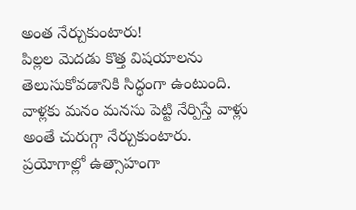అంత నేర్చుకుంటారు!
పిల్లల మెదడు కొత్త విషయాలను తెలుసుకోవడానికి సిద్ధంగా ఉంటుంది. వాళ్లకు మనం మనసు పెట్టి నేర్పిస్తే వాళ్లు అంతే చురుగ్గా నేర్చుకుంటారు. ప్రయోగాల్లో ఉత్సాహంగా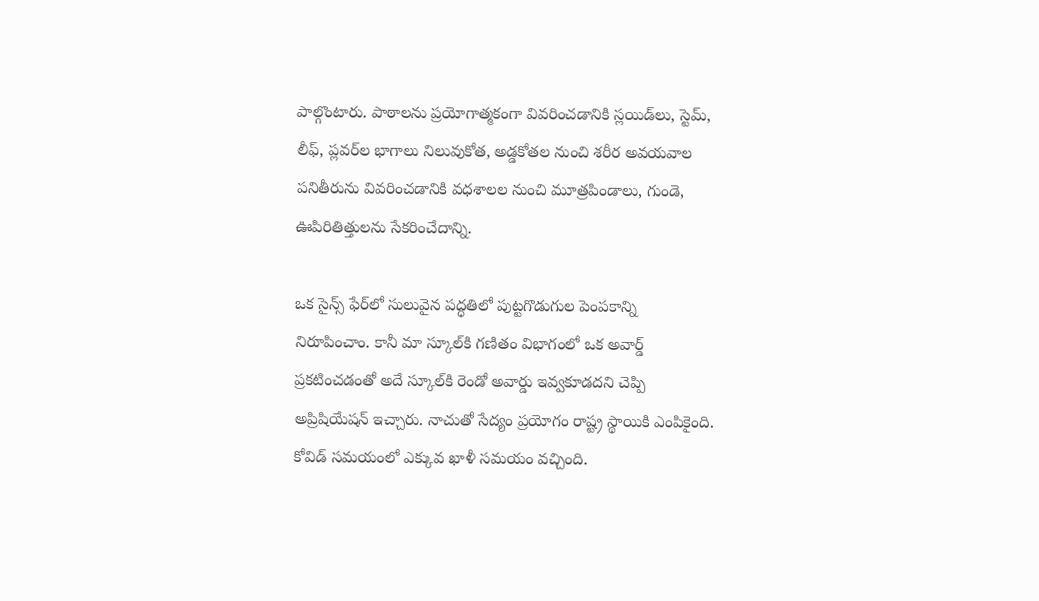పాల్గొంటారు. పాఠాలను ప్రయోగాత్మకంగా వివరించడానికి స్లయిడ్‌లు, స్టెమ్, లీఫ్, ప్లవర్‌ల భాగాలు నిలువుకోత, అడ్డకోతల నుంచి శరీర అవయవాల పనితీరును వివరించడానికి వధశాలల నుంచి మూత్రపిండాలు, గుండె, ఊపిరితిత్తులను సేకరించేదాన్ని.

ఒక సైన్స్‌ ఫేర్‌లో సులువైన పద్ధతిలో పుట్టగొడుగుల పెంపకాన్ని నిరూపించాం. కానీ మా స్కూల్‌కి గణితం విభాగంలో ఒక అవార్డ్‌ ప్రకటించడంతో అదే స్కూల్‌కి రెండో అవార్డు ఇవ్వకూడదని చెప్పి అప్రిషియేషన్‌ ఇచ్చారు. నాచుతో సేద్యం ప్రయోగం రాష్ట్ర స్థాయికి ఎంపికైంది. కోవిడ్‌ సమయంలో ఎక్కువ ఖాళీ సమయం వచ్చింది.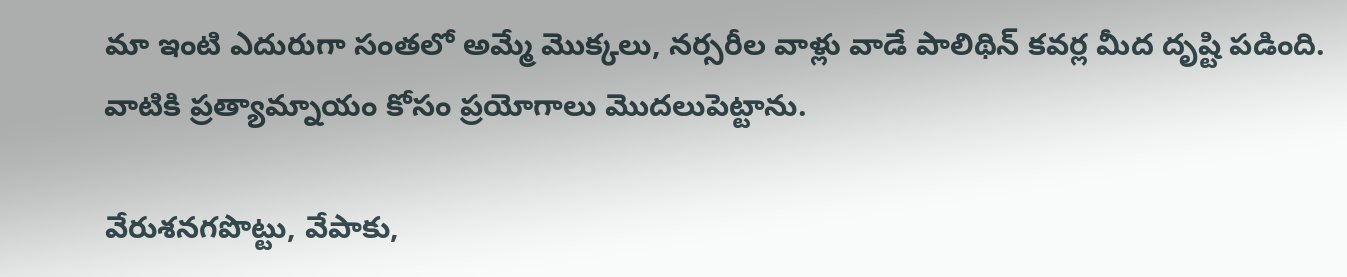మా ఇంటి ఎదురుగా సంతలో అమ్మే మొక్కలు, నర్సరీల వాళ్లు వాడే పాలిథిన్‌ కవర్ల మీద దృష్టి పడింది. వాటికి ప్రత్యామ్నాయం కోసం ప్రయోగాలు మొదలుపెట్టాను.

వేరుశనగపొట్టు, వేపాకు,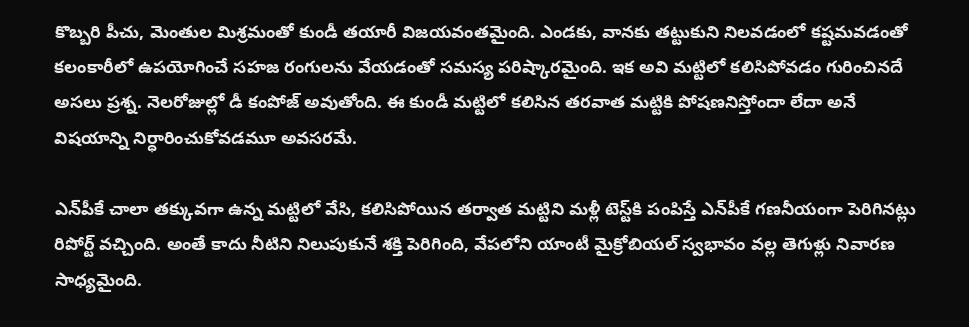కొబ్బరి పీచు, మెంతుల మిశ్రమంతో కుండీ తయారీ విజయవంతమైంది. ఎండకు, వానకు తట్టుకుని నిలవడంలో కష్టమవడంతో కలంకారీలో ఉపయోగించే సహజ రంగులను వేయడంతో సమస్య పరిష్కారమైంది. ఇక అవి మట్టిలో కలిసిపోవడం గురించినదే అసలు ప్రశ్న. నెలరోజుల్లో డీ కంపోజ్‌ అవుతోంది. ఈ కుండీ మట్టిలో కలిసిన తరవాత మట్టికి పోషణనిస్తోందా లేదా అనే విషయాన్ని నిర్ధారించుకోవడమూ అవసరమే.

ఎన్‌పీకే చాలా తక్కువగా ఉన్న మట్టిలో వేసి, కలిసిపోయిన తర్వాత మట్టిని మళ్లీ టెస్ట్‌కి పంపిస్తే ఎన్‌పీకే గణనీయంగా పెరిగినట్లు రిపోర్ట్‌ వచ్చింది. అంతే కాదు నీటిని నిలుపుకునే శక్తి పెరిగింది, వేపలోని యాంటీ మైక్రోబియల్‌ స్వభావం వల్ల తెగుళ్లు నివారణ సాధ్యమైంది.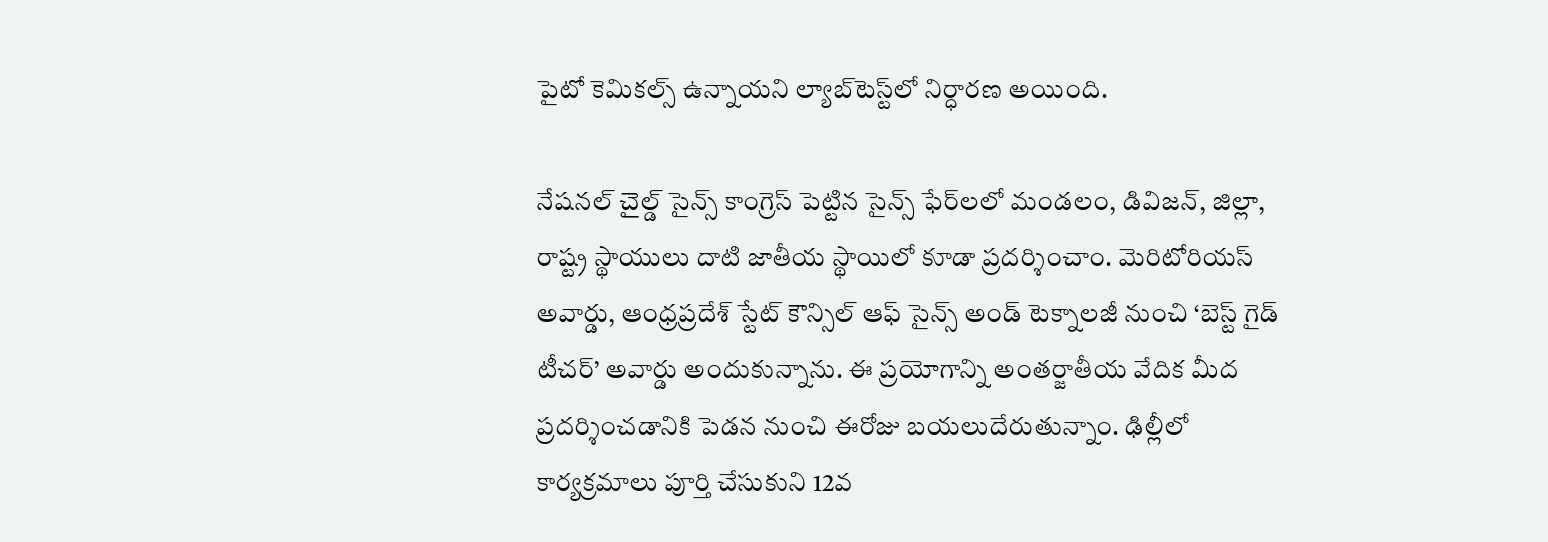పైటో కెమికల్స్‌ ఉన్నాయని ల్యాబ్‌టెస్ట్‌లో నిర్ధారణ అయింది.

నేషనల్‌ చైల్డ్‌ సైన్స్‌ కాంగ్రెస్‌ పెట్టిన సైన్స్‌ ఫేర్‌లలో మండలం, డివిజన్, జిల్లా, రాష్ట్ర స్థాయులు దాటి జాతీయ స్థాయిలో కూడా ప్రదర్శించాం. మెరిటోరియస్‌ అవార్డు, ఆంధ్రప్రదేశ్‌ స్టేట్‌ కౌన్సిల్‌ ఆఫ్‌ సైన్స్‌ అండ్‌ టెక్నాలజీ నుంచి ‘బెస్ట్‌ గైడ్‌ టీచర్‌’ అవార్డు అందుకున్నాను. ఈ ప్రయోగాన్ని అంతర్జాతీయ వేదిక మీద ప్రదర్శించడానికి పెడన నుంచి ఈరోజు బయలుదేరుతున్నాం. ఢిల్లీలో కార్యక్రమాలు పూర్తి చేసుకుని 12వ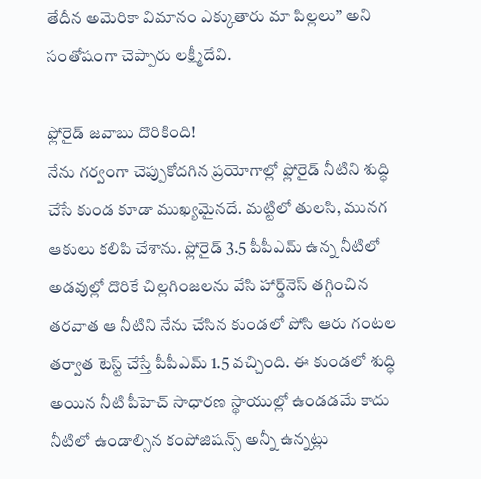తేదీన అమెరికా విమానం ఎక్కుతారు మా పిల్లలు’’ అని సంతోషంగా చెప్పారు లక్ష్మీదేవి.

ఫ్లోరైడ్‌ జవాబు దొరికింది!
నేను గర్వంగా చెప్పుకోదగిన ప్రయోగాల్లో ఫ్లోరైడ్‌ నీటిని శుద్ధి చేసే కుండ కూడా ముఖ్యమైనదే. మట్టిలో తులసి, మునగ ఆకులు కలిపి చేశాను. ఫ్లోరైడ్‌ 3.5 పీపీఎమ్‌ ఉన్న నీటిలో అడవుల్లో దొరికే చిల్లగింజలను వేసి హార్డ్‌నెస్‌ తగ్గించిన తరవాత ఆ నీటిని నేను చేసిన కుండలో పోసి ఆరు గంటల తర్వాత టెస్ట్‌ చేస్తే పీపీఎమ్‌ 1.5 వచ్చింది. ఈ కుండలో శుద్ధి అయిన నీటి పీహెచ్‌ సాధారణ స్థాయుల్లో ఉండడమే కాదు నీటిలో ఉండాల్సిన కంపోజిషన్స్‌ అన్నీ ఉన్నట్లు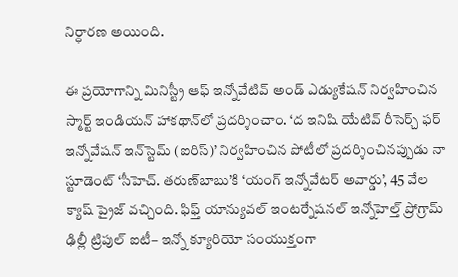నిర్ధారణ అయింది.

ఈ ప్రయోగాన్ని మినిస్ట్రీ ఆఫ్‌ ఇన్నోవేటివ్‌ అండ్‌ ఎడ్యుకేషన్‌ నిర్వహించిన స్మార్ట్‌ ఇండియన్‌ హాకథాన్‌లో ప్రదర్శించాం. ‘ద ఇనిషి యేటివ్‌ రీసెర్చ్‌ ఫర్‌ ఇన్నోవేషన్‌ ఇన్‌స్టెమ్‌ (ఐరిస్‌)’ నిర్వహించిన పోటీలో ప్రదర్శించినప్పుడు నా స్టూడెంట్‌ ‘సీహెచ్‌. తరుణ్‌బాబు’కి ‘యంగ్‌ ఇన్నోవేటర్‌ అవార్డు’, 45 వేల క్యాష్‌ ప్రైజ్‌ వచ్చింది. ఫిఫ్త్‌ యాన్యువల్‌ ఇంటర్నేషనల్‌ ఇన్నోహెల్త్‌ ప్రోగ్రామ్‌ ఢిల్లీ ట్రిపుల్‌ ఐటీ– ఇన్నో క్యూరియో సంయుక్తంగా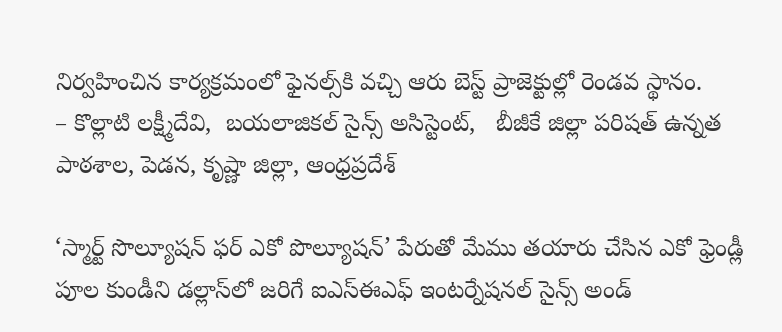నిర్వహించిన కార్యక్రమంలో ఫైనల్స్‌కి వచ్చి ఆరు బెస్ట్‌ ప్రాజెక్టుల్లో రెండవ స్థానం.
– కొల్లాటి లక్ష్మీదేవి,  బయలాజికల్‌ సైన్స్‌ అసిస్టెంట్,   బీజీకే జిల్లా పరిషత్‌ ఉన్నత పాఠశాల, పెడన, కృష్ణా జిల్లా, ఆంధ్రప్రదేశ్‌

‘స్మార్ట్‌ సొల్యూషన్‌ ఫర్‌ ఎకో పొల్యూషన్‌’ పేరుతో మేము తయారు చేసిన ఎకో ఫ్రెండ్లీ పూల కుండీని డల్లాస్‌లో జరిగే ఐఎస్‌ఈఎఫ్‌ ఇంటర్నేషనల్‌ సైన్స్‌ అండ్‌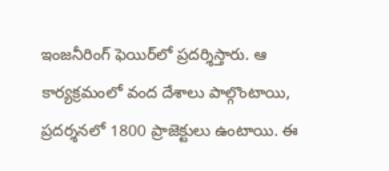ఇంజనీరింగ్‌ ఫెయిర్‌లో ప్రదర్శిస్తారు. ఆ కార్యక్రమంలో వంద దేశాలు పాల్గొంటాయి, ప్రదర్శనలో 1800 ప్రాజెక్టులు ఉంటాయి. ఈ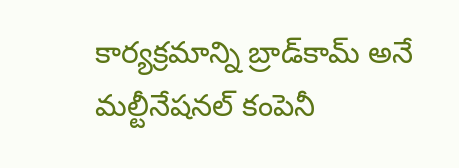కార్యక్రమాన్ని బ్రాడ్‌కామ్‌ అనే మల్టీనేషనల్‌ కంపెనీ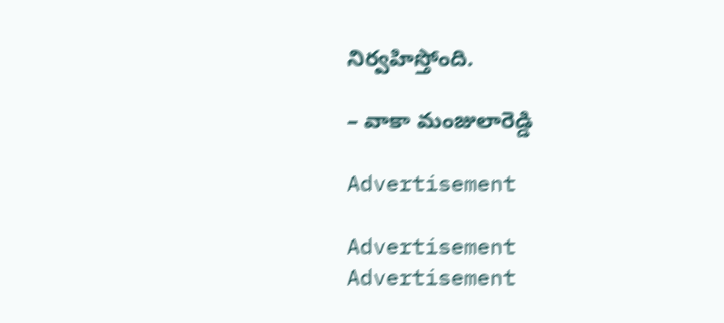నిర్వహిస్తోంది.

– వాకా మంజులారెడ్డి

Advertisement

Advertisement
Advertisement